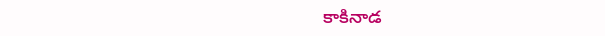కాకినాడ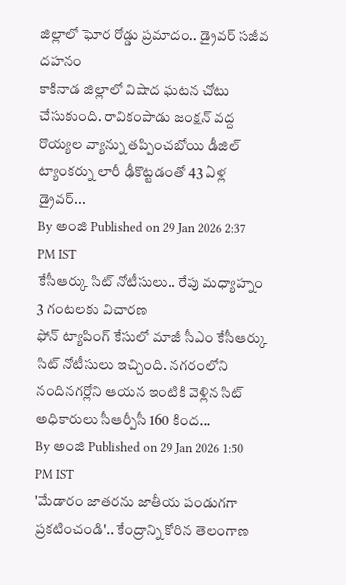జిల్లాలో ఘోర రోడ్డు ప్రమాదం.. డ్రైవర్ సజీవ దహనం
కాకినాడ జిల్లాలో విషాద ఘటన చోటు చేసుకుంది. రావికంపాడు జంక్షన్ వద్ద రొయ్యల వ్యాన్ను తప్పించబోయి డీజిల్ ట్యాంకర్ను లారీ ఢీకొట్టడంతో 43 ఏళ్ల డ్రైవర్...
By అంజి Published on 29 Jan 2026 2:37 PM IST
కేసీఆర్కు సిట్ నోటీసులు.. రేపు మధ్యాహ్నం 3 గంటలకు విచారణ
ఫోన్ ట్యాపింగ్ కేసులో మాజీ సీఎం కేసీఆర్కు సిట్ నోటీసులు ఇచ్చింది. నగరంలోని నందినగర్లోని ఆయన ఇంటికి వెళ్లిన సిట్ అధికారులు సీఆర్పీసీ 160 కింద...
By అంజి Published on 29 Jan 2026 1:50 PM IST
'మేడారం జాతరను జాతీయ పండుగగా ప్రకటించండి'.. కేంద్రాన్ని కోరిన తెలంగాణ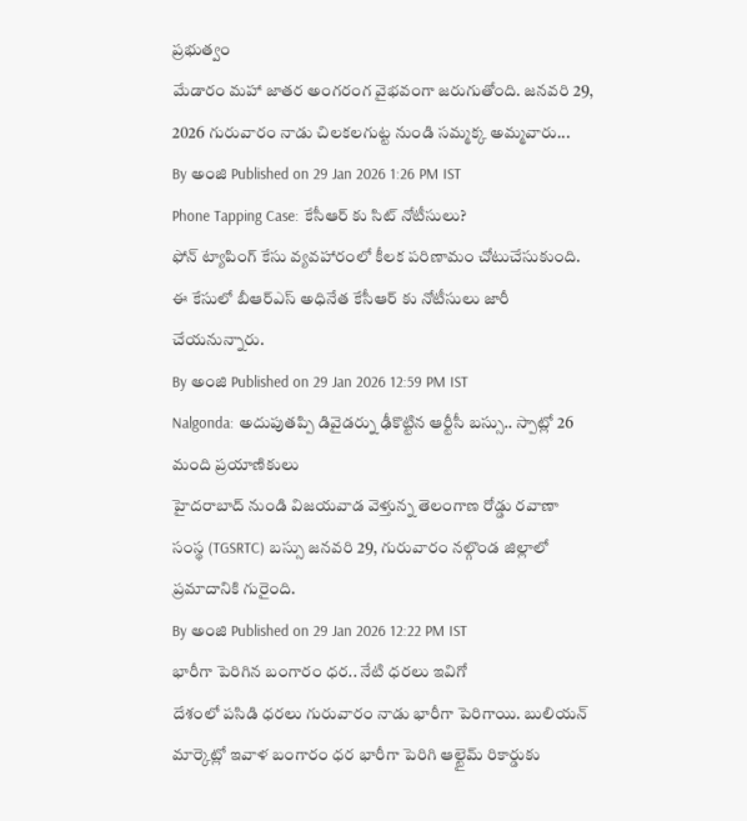ప్రభుత్వం
మేడారం మహా జాతర అంగరంగ వైభవంగా జరుగుతోంది. జనవరి 29, 2026 గురువారం నాడు చిలకలగుట్ట నుండి సమ్మక్క అమ్మవారు...
By అంజి Published on 29 Jan 2026 1:26 PM IST
Phone Tapping Case: కేసీఆర్ కు సిట్ నోటీసులు?
ఫోన్ ట్యాపింగ్ కేసు వ్యవహారంలో కీలక పరిణామం చోటుచేసుకుంది. ఈ కేసులో బీఆర్ఎస్ అధినేత కేసీఆర్ కు నోటీసులు జారీ చేయనున్నారు.
By అంజి Published on 29 Jan 2026 12:59 PM IST
Nalgonda: అదుపుతప్పి డివైడర్ను ఢీకొట్టిన ఆర్టీసీ బస్సు.. స్పాట్లో 26 మంది ప్రయాణికులు
హైదరాబాద్ నుండి విజయవాడ వెళ్తున్న తెలంగాణ రోడ్డు రవాణా సంస్థ (TGSRTC) బస్సు జనవరి 29, గురువారం నల్గొండ జిల్లాలో ప్రమాదానికి గురైంది.
By అంజి Published on 29 Jan 2026 12:22 PM IST
భారీగా పెరిగిన బంగారం ధర.. నేటి ధరలు ఇవిగో
దేశంలో పసిడి ధరలు గురువారం నాడు భారీగా పెరిగాయి. బులియన్ మార్కెట్లో ఇవాళ బంగారం ధర భారీగా పెరిగి ఆల్టైమ్ రికార్డుకు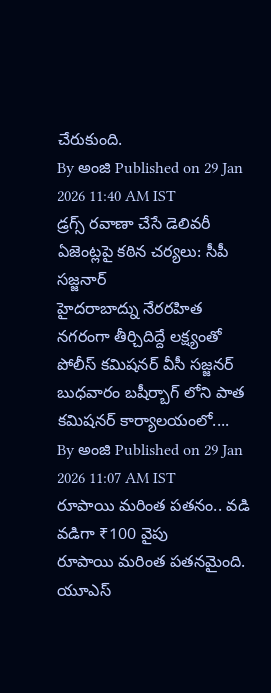చేరుకుంది.
By అంజి Published on 29 Jan 2026 11:40 AM IST
డ్రగ్స్ రవాణా చేసే డెలివరీ ఏజెంట్లపై కఠిన చర్యలు: సీపీ సజ్జనార్
హైదరాబాద్ను నేరరహిత నగరంగా తీర్చిదిద్దే లక్ష్యంతో పోలీస్ కమిషనర్ వీసీ సజ్జనర్ బుధవారం బషీర్బాగ్ లోని పాత కమిషనర్ కార్యాలయంలో....
By అంజి Published on 29 Jan 2026 11:07 AM IST
రూపాయి మరింత పతనం.. వడి వడిగా ₹100 వైపు
రూపాయి మరింత పతనమైంది. యూఎస్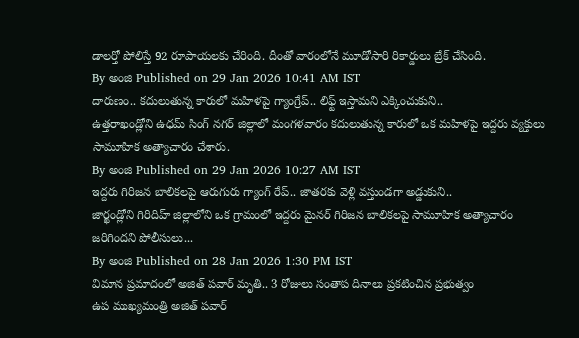డాలర్తో పోలిస్తే 92 రూపాయలకు చేరింది. దీంతో వారంలోనే మూడోసారి రికార్డులు బ్రేక్ చేసింది.
By అంజి Published on 29 Jan 2026 10:41 AM IST
దారుణం.. కదులుతున్న కారులో మహిళపై గ్యాంగ్రేప్.. లిఫ్ట్ ఇస్తామని ఎక్కించుకుని..
ఉత్తరాఖండ్లోని ఉధమ్ సింగ్ నగర్ జిల్లాలో మంగళవారం కదులుతున్న కారులో ఒక మహిళపై ఇద్దరు వ్యక్తులు సామూహిక అత్యాచారం చేశారు.
By అంజి Published on 29 Jan 2026 10:27 AM IST
ఇద్దరు గిరిజన బాలికలపై ఆరుగురు గ్యాంగ్ రేప్.. జాతరకు వెళ్లి వస్తుండగా అడ్డుకుని..
జార్ఖండ్లోని గిరిదిహ్ జిల్లాలోని ఒక గ్రామంలో ఇద్దరు మైనర్ గిరిజన బాలికలపై సామూహిక అత్యాచారం జరిగిందని పోలీసులు...
By అంజి Published on 28 Jan 2026 1:30 PM IST
విమాన ప్రమాదంలో అజిత్ పవార్ మృతి.. 3 రోజులు సంతాప దినాలు ప్రకటించిన ప్రభుత్వం
ఉప ముఖ్యమంత్రి అజిత్ పవార్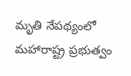మృతి నేపథ్యంలో మహారాష్ట్ర ప్రభుత్వం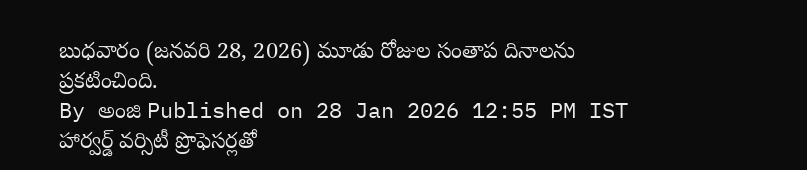బుధవారం (జనవరి 28, 2026) మూడు రోజుల సంతాప దినాలను ప్రకటించింది.
By అంజి Published on 28 Jan 2026 12:55 PM IST
హార్వర్డ్ వర్సిటీ ప్రొఫెసర్లతో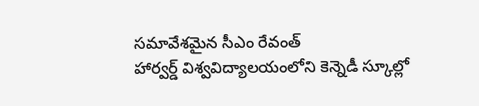సమావేశమైన సీఎం రేవంత్
హార్వర్డ్ విశ్వవిద్యాలయంలోని కెన్నెడీ స్కూల్లో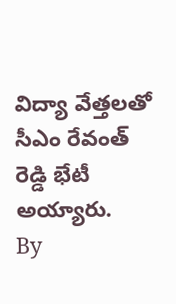విద్యా వేత్తలతో సీఎం రేవంత్ రెడ్డి భేటీ అయ్యారు.
By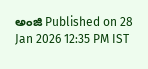అంజి Published on 28 Jan 2026 12:35 PM IST